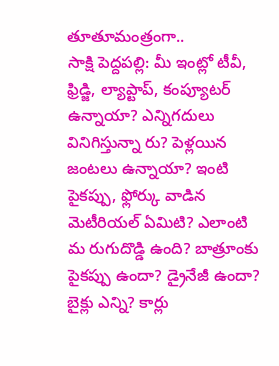తూతూమంత్రంగా..
సాక్షి పెద్దపల్లి: మీ ఇంట్లో టీవీ, ఫ్రిడ్జి, ల్యాప్టాప్, కంప్యూటర్ ఉన్నాయా? ఎన్నిగదులు వినిగిస్తున్నా రు? పెళ్లయిన జంటలు ఉన్నాయా? ఇంటి పైకప్పు, ఫ్లోర్కు వాడిన మెటీరియల్ ఏమిటి? ఎలాంటి మ రుగుదొడ్డి ఉంది? బాత్రూంకు పైకప్పు ఉందా? డ్రైనేజీ ఉందా? బైక్లు ఎన్ని? కార్లు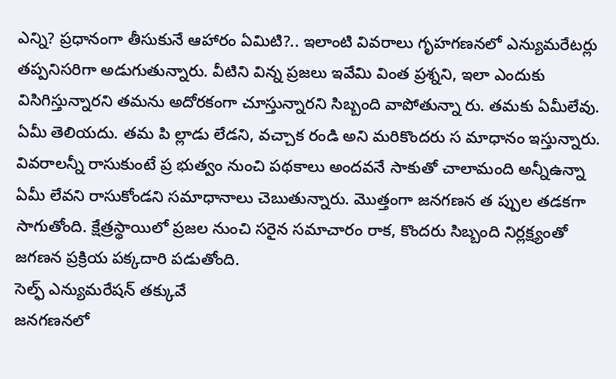ఎన్ని? ప్రధానంగా తీసుకునే ఆహారం ఏమిటి?.. ఇలాంటి వివరాలు గృహగణనలో ఎన్యుమరేటర్లు తప్పనిసరిగా అడుగుతున్నారు. వీటిని విన్న ప్రజలు ఇవేమి వింత ప్రశ్నని, ఇలా ఎందుకు విసిగిస్తున్నారని తమను అదోరకంగా చూస్తున్నారని సిబ్బంది వాపోతున్నా రు. తమకు ఏమీలేవు. ఏమీ తెలియదు. తమ పి ల్లాడు లేడని, వచ్చాక రండి అని మరికొందరు స మాధానం ఇస్తున్నారు. వివరాలన్నీ రాసుకుంటే ప్ర భుత్వం నుంచి పథకాలు అందవనే సాకుతో చాలామంది అన్నీఉన్నా ఏమీ లేవని రాసుకోండని సమాధానాలు చెబుతున్నారు. మొత్తంగా జనగణన త ప్పుల తడకగా సాగుతోంది. క్షేత్రస్థాయిలో ప్రజల నుంచి సరైన సమాచారం రాక, కొందరు సిబ్బంది నిర్లక్ష్యంతో జగణన ప్రక్రియ పక్కదారి పడుతోంది.
సెల్ఫ్ ఎన్యుమరేషన్ తక్కువే
జనగణనలో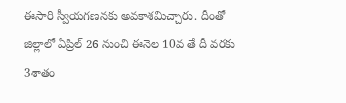ఈసారి స్వీయగణనకు అవకాశమిచ్చారు. దీంతో జిల్లాలో ఏప్రిల్ 26 నుంచి ఈనెల 10వ తే దీ వరకు 3శాతం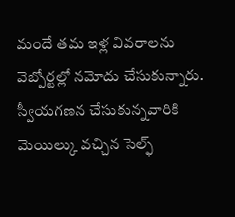మందే తమ ఇళ్ల వివరాలను వెబ్పోర్టల్లో నమోదు చేసుకున్నారు. స్వీయగణన చేసుకున్నవారికి మెయిల్కు వచ్చిన సెల్ఫ్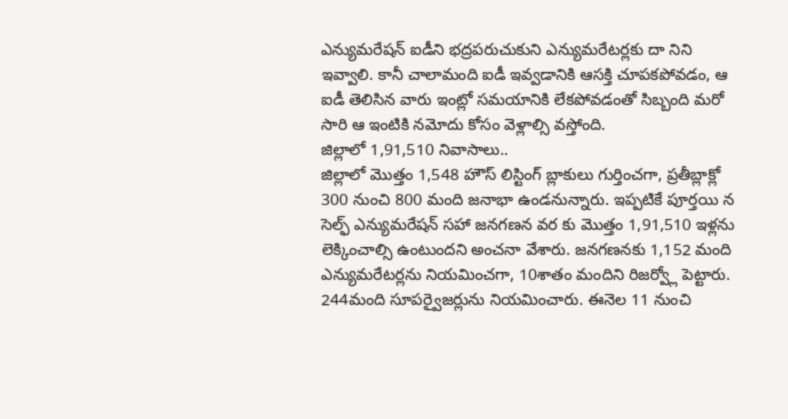ఎన్యుమరేషన్ ఐడీని భద్రపరుచుకుని ఎన్యుమరేటర్లకు దా నిని ఇవ్వాలి. కానీ చాలామంది ఐడీ ఇవ్వడానికి ఆసక్తి చూపకపోవడం, ఆ ఐడీ తెలిసిన వారు ఇంట్లో సమయానికి లేకపోవడంతో సిబ్బంది మరో సారి ఆ ఇంటికి నమోదు కోసం వెళ్లాల్సి వస్తోంది.
జిల్లాలో 1,91,510 నివాసాలు..
జిల్లాలో మొత్తం 1,548 హౌస్ లిస్టింగ్ బ్లాకులు గుర్తించగా, ప్రతీబ్లాక్లో 300 నుంచి 800 మంది జనాభా ఉండనున్నారు. ఇప్పటికే పూర్తయి న సెల్ఫ్ ఎన్యుమరేషన్ సహా జనగణన వర కు మొత్తం 1,91,510 ఇళ్లను లెక్కించాల్సి ఉంటుందని అంచనా వేశారు. జనగణనకు 1,152 మంది ఎన్యుమరేటర్లను నియమించగా, 10శాతం మందిని రిజర్వ్లో పెట్టారు. 244మంది సూపర్వైజర్లును నియమించారు. ఈనెల 11 నుంచి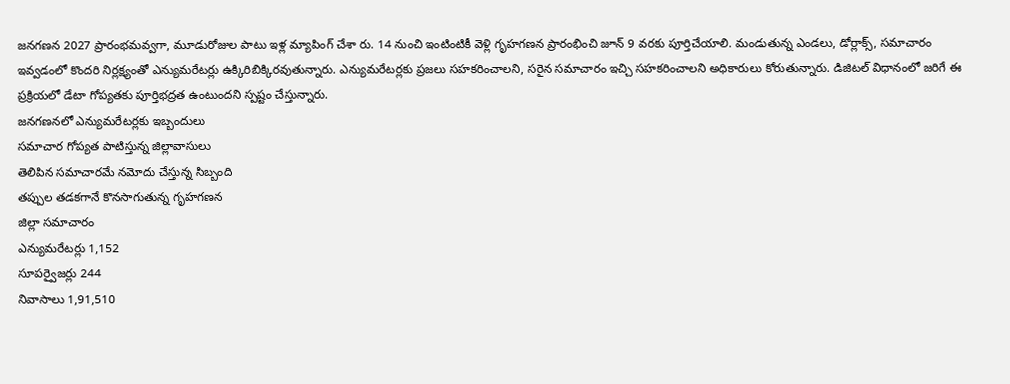జనగణన 2027 ప్రారంభమవ్వగా, మూడురోజుల పాటు ఇళ్ల మ్యాపింగ్ చేశా రు. 14 నుంచి ఇంటింటికీ వెళ్లి గృహగణన ప్రారంభించి జూన్ 9 వరకు పూర్తిచేయాలి. మండుతున్న ఎండలు, డోర్లాక్స్, సమాచారం ఇవ్వడంలో కొందరి నిర్లక్ష్యంతో ఎన్యుమరేటర్లు ఉక్కిరిబిక్కిరవుతున్నారు. ఎన్యుమరేటర్లకు ప్రజలు సహకరించాలని, సరైన సమాచారం ఇచ్చి సహకరించాలని అధికారులు కోరుతున్నారు. డిజిటల్ విధానంలో జరిగే ఈ ప్రక్రియలో డేటా గోప్యతకు పూర్తిభద్రత ఉంటుందని స్పష్టం చేస్తున్నారు.
జనగణనలో ఎన్యుమరేటర్లకు ఇబ్బందులు
సమాచార గోప్యత పాటిస్తున్న జిల్లావాసులు
తెలిపిన సమాచారమే నమోదు చేస్తున్న సిబ్బంది
తప్పుల తడకగానే కొనసాగుతున్న గృహగణన
జిల్లా సమాచారం
ఎన్యుమరేటర్లు 1,152
సూపర్వైజర్లు 244
నివాసాలు 1,91,510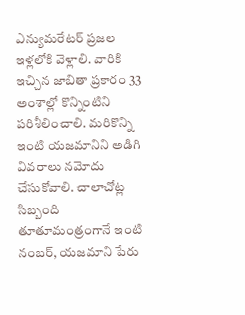ఎన్యుమరేటర్ ప్రజల ఇళ్లలోకి వెళ్లాలి. వారికి ఇచ్చిన జాబితా ప్రకారం 33 అంశాల్లో కొన్నింటిని పరిశీలించాలి. మరికొన్ని ఇంటి యజమానిని అడిగి వివరాలు నమోదు చేసుకోవాలి. చాలాచోట్ల సిబ్బంది తూతూమంత్రంగానే ఇంటి నంబర్, యజమాని పేరు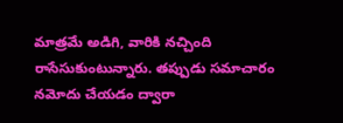మాత్రమే అడిగి, వారికి నచ్చింది రాసేసుకుంటున్నారు. తప్పుడు సమాచారం నమోదు చేయడం ద్వారా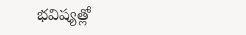భవిష్యత్లో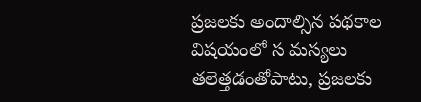ప్రజలకు అందాల్సిన పథకాల విషయంలో స మస్యలు తలెత్తడంతోపాటు, ప్రజలకు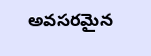అవసరమైన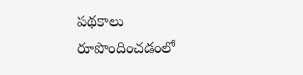పథకాలు రూపొందించడంలో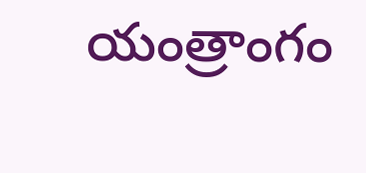యంత్రాంగం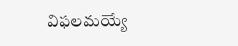విఫలమయ్యే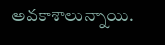అవకాశాలున్నాయి.